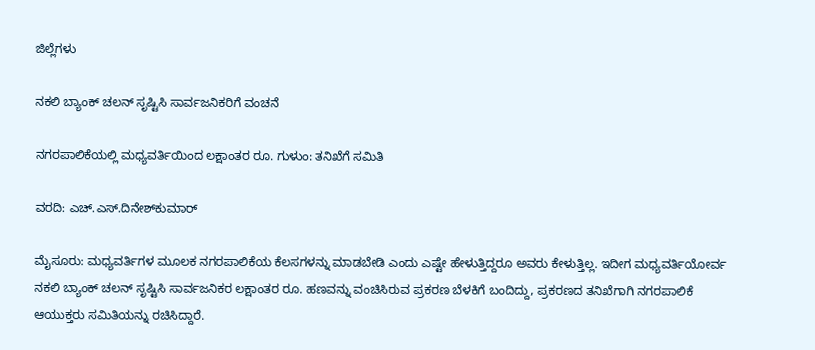ಜಿಲ್ಲೆಗಳು

ನಕಲಿ ಬ್ಯಾಂಕ್ ಚಲನ್ ಸೃಷ್ಟಿಸಿ ಸಾರ್ವಜನಿಕರಿಗೆ ವಂಚನೆ

ನಗರಪಾಲಿಕೆಯಲ್ಲಿ ಮಧ್ಯವರ್ತಿಯಿಂದ ಲಕ್ಷಾಂತರ ರೂ. ಗುಳುಂ: ತನಿಖೆಗೆ ಸಮಿತಿ

ವರದಿ: ಎಚ್.ಎಸ್.ದಿನೇಶ್‌ಕುಮಾರ್

ಮೈಸೂರು: ಮಧ್ಯವರ್ತಿಗಳ ಮೂಲಕ ನಗರಪಾಲಿಕೆಯ ಕೆಲಸಗಳನ್ನು ಮಾಡಬೇಡಿ ಎಂದು ಎಷ್ಟೇ ಹೇಳುತ್ತಿದ್ದರೂ ಅವರು ಕೇಳುತ್ತಿಲ್ಲ. ಇದೀಗ ಮಧ್ಯವರ್ತಿಯೋರ್ವ ನಕಲಿ ಬ್ಯಾಂಕ್ ಚಲನ್ ಸೃಷ್ಟಿಸಿ ಸಾರ್ವಜನಿಕರ ಲಕ್ಷಾಂತರ ರೂ. ಹಣವನ್ನು ವಂಚಿಸಿರುವ ಪ್ರಕರಣ ಬೆಳಕಿಗೆ ಬಂದಿದ್ದು, ಪ್ರಕರಣದ ತನಿಖೆಗಾಗಿ ನಗರಪಾಲಿಕೆ ಆಯುಕ್ತರು ಸಮಿತಿಯನ್ನು ರಚಿಸಿದ್ದಾರೆ.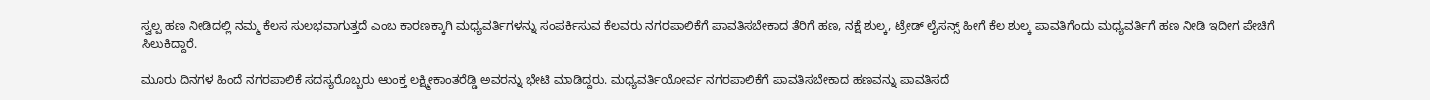ಸ್ವಲ್ಪ ಹಣ ನೀಡಿದಲ್ಲಿ ನಮ್ಮ ಕೆಲಸ ಸುಲಭವಾಗುತ್ತದೆ ಎಂಬ ಕಾರಣಕ್ಕಾಗಿ ಮಧ್ಯವರ್ತಿಗಳನ್ನು ಸಂಪರ್ಕಿಸುವ ಕೆಲವರು ನಗರಪಾಲಿಕೆಗೆ ಪಾವತಿಸಬೇಕಾದ ತೆರಿಗೆ ಹಣ, ನಕ್ಷೆ ಶುಲ್ಕ, ಟ್ರೇಡ್ ಲೈಸನ್ಸ್ ಹೀಗೆ ಕೆಲ ಶುಲ್ಕ ಪಾವತಿಗೆಂದು ಮಧ್ಯವರ್ತಿಗೆ ಹಣ ನೀಡಿ ಇದೀಗ ಪೇಚಿಗೆ ಸಿಲುಕಿದ್ದಾರೆ.

ಮೂರು ದಿನಗಳ ಹಿಂದೆ ನಗರಪಾಲಿಕೆ ಸದಸ್ಯರೊಬ್ಬರು ಆುಂಕ್ತ ಲಕ್ಷ್ಮೀಕಾಂತರೆಡ್ಡಿ ಅವರನ್ನು ಭೇಟಿ ಮಾಡಿದ್ದರು. ಮಧ್ಯವರ್ತಿಯೋರ್ವ ನಗರಪಾಲಿಕೆಗೆ ಪಾವತಿಸಬೇಕಾದ ಹಣವನ್ನು ಪಾವತಿಸದೆ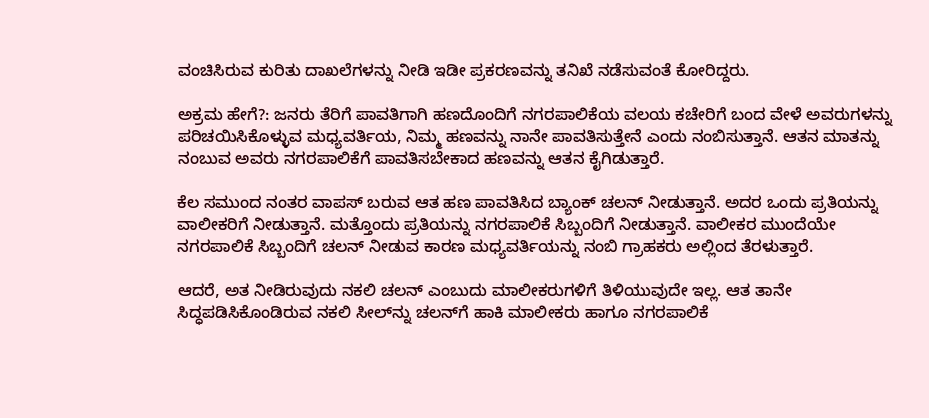ವಂಚಿಸಿರುವ ಕುರಿತು ದಾಖಲೆಗಳನ್ನು ನೀಡಿ ಇಡೀ ಪ್ರಕರಣವನ್ನು ತನಿಖೆ ನಡೆಸುವಂತೆ ಕೋರಿದ್ದರು.

ಅಕ್ರಮ ಹೇಗೆ?: ಜನರು ತೆರಿಗೆ ಪಾವತಿಗಾಗಿ ಹಣದೊಂದಿಗೆ ನಗರಪಾಲಿಕೆಯ ವಲಯ ಕಚೇರಿಗೆ ಬಂದ ವೇಳೆ ಅವರುಗಳನ್ನು ಪರಿಚಯಿಸಿಕೊಳ್ಳುವ ಮಧ್ಯವರ್ತಿಯ, ನಿಮ್ಮ ಹಣವನ್ನು ನಾನೇ ಪಾವತಿಸುತ್ತೇನೆ ಎಂದು ನಂಬಿಸುತ್ತಾನೆ. ಆತನ ಮಾತನ್ನು ನಂಬುವ ಅವರು ನಗರಪಾಲಿಕೆಗೆ ಪಾವತಿಸಬೇಕಾದ ಹಣವನ್ನು ಆತನ ಕೈಗಿಡುತ್ತಾರೆ.

ಕೆಲ ಸಮುಂದ ನಂತರ ವಾಪಸ್ ಬರುವ ಆತ ಹಣ ಪಾವತಿಸಿದ ಬ್ಯಾಂಕ್ ಚಲನ್ ನೀಡುತ್ತಾನೆ. ಅದರ ಒಂದು ಪ್ರತಿಯನ್ನು ವಾಲೀಕರಿಗೆ ನೀಡುತ್ತಾನೆ. ಮತ್ತೊಂದು ಪ್ರತಿಯನ್ನು ನಗರಪಾಲಿಕೆ ಸಿಬ್ಬಂದಿಗೆ ನೀಡುತ್ತಾನೆ. ವಾಲೀಕರ ಮುಂದೆಯೇ ನಗರಪಾಲಿಕೆ ಸಿಬ್ಬಂದಿಗೆ ಚಲನ್ ನೀಡುವ ಕಾರಣ ಮಧ್ಯವರ್ತಿಯನ್ನು ನಂಬಿ ಗ್ರಾಹಕರು ಅಲ್ಲಿಂದ ತೆರಳುತ್ತಾರೆ.

ಆದರೆ, ಅತ ನೀಡಿರುವುದು ನಕಲಿ ಚಲನ್ ಎಂಬುದು ಮಾಲೀಕರುಗಳಿಗೆ ತಿಳಿಯುವುದೇ ಇಲ್ಲ. ಆತ ತಾನೇ ಸಿದ್ಧಪಡಿಸಿಕೊಂಡಿರುವ ನಕಲಿ ಸೀಲ್‌ನ್ನು ಚಲನ್‌ಗೆ ಹಾಕಿ ಮಾಲೀಕರು ಹಾಗೂ ನಗರಪಾಲಿಕೆ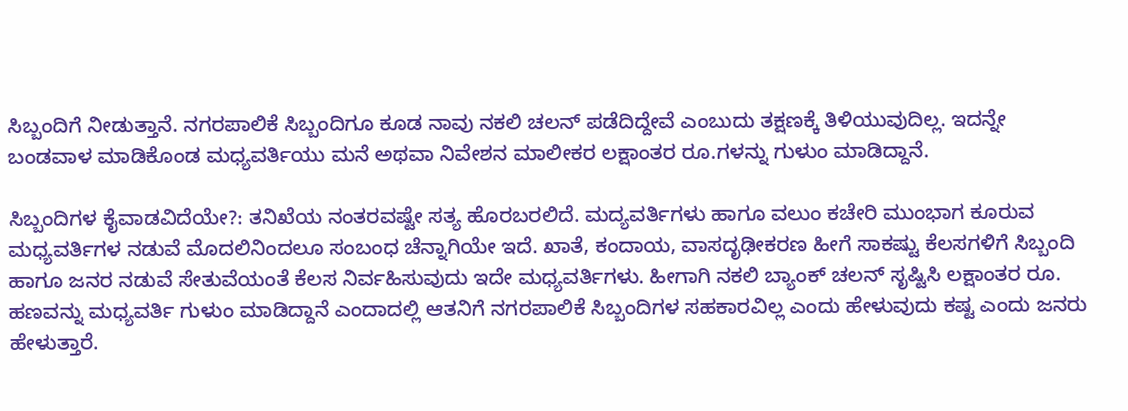ಸಿಬ್ಬಂದಿಗೆ ನೀಡುತ್ತಾನೆ. ನಗರಪಾಲಿಕೆ ಸಿಬ್ಬಂದಿಗೂ ಕೂಡ ನಾವು ನಕಲಿ ಚಲನ್ ಪಡೆದಿದ್ದೇವೆ ಎಂಬುದು ತಕ್ಷಣಕ್ಕೆ ತಿಳಿಯುವುದಿಲ್ಲ. ಇದನ್ನೇ ಬಂಡವಾಳ ಮಾಡಿಕೊಂಡ ಮಧ್ಯವರ್ತಿಯು ಮನೆ ಅಥವಾ ನಿವೇಶನ ಮಾಲೀಕರ ಲಕ್ಷಾಂತರ ರೂ.ಗಳನ್ನು ಗುಳುಂ ಮಾಡಿದ್ದಾನೆ.

ಸಿಬ್ಬಂದಿಗಳ ಕೈವಾಡವಿದೆಯೇ?: ತನಿಖೆಯ ನಂತರವಷ್ಟೇ ಸತ್ಯ ಹೊರಬರಲಿದೆ. ಮದ್ಯವರ್ತಿಗಳು ಹಾಗೂ ವಲುಂ ಕಚೇರಿ ಮುಂಭಾಗ ಕೂರುವ ಮಧ್ಯವರ್ತಿಗಳ ನಡುವೆ ಮೊದಲಿನಿಂದಲೂ ಸಂಬಂಧ ಚೆನ್ನಾಗಿಯೇ ಇದೆ. ಖಾತೆ, ಕಂದಾಯ, ವಾಸದೃಢೀಕರಣ ಹೀಗೆ ಸಾಕಷ್ಟು ಕೆಲಸಗಳಿಗೆ ಸಿಬ್ಬಂದಿ ಹಾಗೂ ಜನರ ನಡುವೆ ಸೇತುವೆಯಂತೆ ಕೆಲಸ ನಿರ್ವಹಿಸುವುದು ಇದೇ ಮಧ್ಯವರ್ತಿಗಳು. ಹೀಗಾಗಿ ನಕಲಿ ಬ್ಯಾಂಕ್ ಚಲನ್ ಸೃಷ್ಟಿಸಿ ಲಕ್ಷಾಂತರ ರೂ. ಹಣವನ್ನು ಮಧ್ಯವರ್ತಿ ಗುಳುಂ ಮಾಡಿದ್ದಾನೆ ಎಂದಾದಲ್ಲಿ ಆತನಿಗೆ ನಗರಪಾಲಿಕೆ ಸಿಬ್ಬಂದಿಗಳ ಸಹಕಾರವಿಲ್ಲ ಎಂದು ಹೇಳುವುದು ಕಷ್ಟ ಎಂದು ಜನರು ಹೇಳುತ್ತಾರೆ.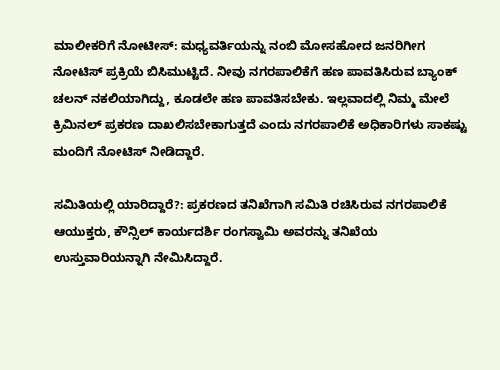ಮಾಲೀಕರಿಗೆ ನೋಟೀಸ್: ಮಧ್ಯವರ್ತಿಯನ್ನು ನಂಬಿ ಮೋಸಹೋದ ಜನರಿಗೀಗ ನೋಟಿಸ್ ಪ್ರಕ್ರಿಯೆ ಬಿಸಿಮುಟ್ಟಿದೆ. ನೀವು ನಗರಪಾಲಿಕೆಗೆ ಹಣ ಪಾವತಿಸಿರುವ ಬ್ಯಾಂಕ್ ಚಲನ್ ನಕಲಿಯಾಗಿದ್ದು, ಕೂಡಲೇ ಹಣ ಪಾವತಿಸಬೇಕು. ಇಲ್ಲವಾದಲ್ಲಿ ನಿಮ್ಮ ಮೇಲೆ ಕ್ರಿಮಿನಲ್ ಪ್ರಕರಣ ದಾಖಲಿಸಬೇಕಾಗುತ್ತದೆ ಎಂದು ನಗರಪಾಲಿಕೆ ಅಧಿಕಾರಿಗಳು ಸಾಕಷ್ಟು ಮಂದಿಗೆ ನೋಟಿಸ್ ನೀಡಿದ್ದಾರೆ.

ಸಮಿತಿಯಲ್ಲಿ ಯಾರಿದ್ದಾರೆ?: ಪ್ರಕರಣದ ತನಿಖೆಗಾಗಿ ಸಮಿತಿ ರಚಿಸಿರುವ ನಗರಪಾಲಿಕೆ ಆಯುಕ್ತರು, ಕೌನ್ಸಿಲ್ ಕಾರ್ಯದರ್ಶಿ ರಂಗಸ್ವಾಮಿ ಅವರನ್ನು ತನಿಖೆಯ ಉಸ್ತುವಾರಿಯನ್ನಾಗಿ ನೇಮಿಸಿದ್ದಾರೆ.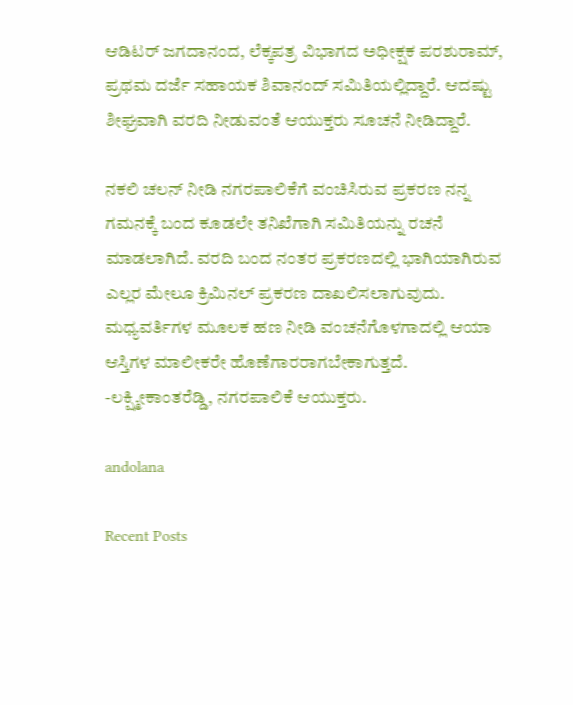ಆಡಿಟರ್ ಜಗದಾನಂದ, ಲೆಕ್ಕಪತ್ರ ವಿಭಾಗದ ಅಧೀಕ್ಷಕ ಪರಶುರಾಮ್, ಪ್ರಥಮ ದರ್ಜೆ ಸಹಾಯಕ ಶಿವಾನಂದ್ ಸಮಿತಿಯಲ್ಲಿದ್ದಾರೆ. ಆದಷ್ಟು ಶೀಘ್ರವಾಗಿ ವರದಿ ನೀಡುವಂತೆ ಆಯುಕ್ತರು ಸೂಚನೆ ನೀಡಿದ್ದಾರೆ.

ನಕಲಿ ಚಲನ್ ನೀಡಿ ನಗರಪಾಲಿಕೆಗೆ ವಂಚಿಸಿರುವ ಪ್ರಕರಣ ನನ್ನ ಗಮನಕ್ಕೆ ಬಂದ ಕೂಡಲೇ ತನಿಖೆಗಾಗಿ ಸಮಿತಿಯನ್ನು ರಚನೆ ಮಾಡಲಾಗಿದೆ. ವರದಿ ಬಂದ ನಂತರ ಪ್ರಕರಣದಲ್ಲಿ ಭಾಗಿಯಾಗಿರುವ ಎಲ್ಲರ ಮೇಲೂ ಕ್ರಿಮಿನಲ್ ಪ್ರಕರಣ ದಾಖಲಿಸಲಾಗುವುದು. ಮಧ್ಯವರ್ತಿಗಳ ಮೂಲಕ ಹಣ ನೀಡಿ ವಂಚನೆಗೊಳಗಾದಲ್ಲಿ ಆಯಾ ಆಸ್ತಿಗಳ ಮಾಲೀಕರೇ ಹೊಣೆಗಾರರಾಗಬೇಕಾಗುತ್ತದೆ. -ಲಕ್ಷ್ಮೀಕಾಂತರೆಡ್ಡಿ, ನಗರಪಾಲಿಕೆ ಆಯುಕ್ತರು.

andolana

Recent Posts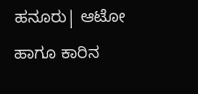ಹನೂರು| ಆಟೋ ಹಾಗೂ ಕಾರಿನ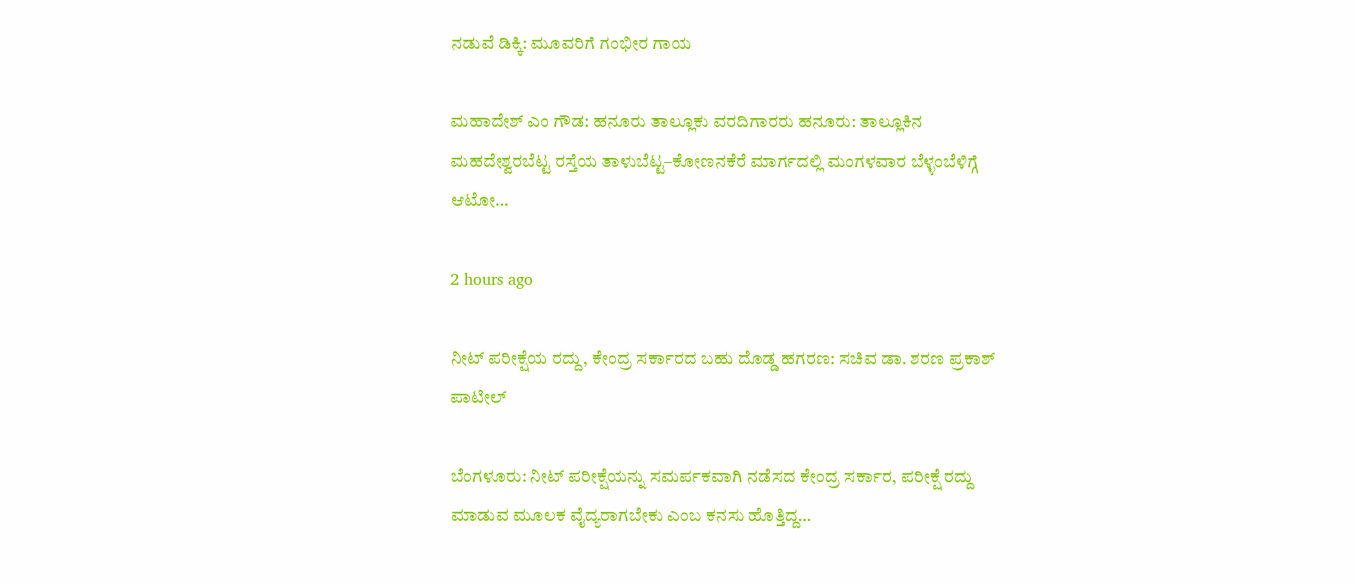ನಡುವೆ ಡಿಕ್ಕಿ: ಮೂವರಿಗೆ ಗಂಭೀರ ಗಾಯ

ಮಹಾದೇಶ್‌ ಎಂ ಗೌಡ: ಹನೂರು ತಾಲ್ಲೂಕು ವರದಿಗಾರರು ಹನೂರು: ತಾಲ್ಲೂಕಿನ‌ ಮಹದೇಶ್ವರಬೆಟ್ಟ ರಸ್ತೆಯ ತಾಳುಬೆಟ್ಟ–ಕೋಣನಕೆರೆ ಮಾರ್ಗದಲ್ಲಿ ಮಂಗಳವಾರ ಬೆಳ್ಳಂಬೆಳಿಗ್ಗೆ ಆಟೋ…

2 hours ago

ನೀಟ್‌ ಪರೀಕ್ಷೆಯ ರದ್ದು, ಕೇಂದ್ರ ಸರ್ಕಾರದ ಬಹು ದೊಡ್ಡ ಹಗರಣ: ಸಚಿವ ಡಾ. ಶರಣ ಪ್ರಕಾಶ್ ಪಾಟೀಲ್

ಬೆಂಗಳೂರು: ನೀಟ್‌ ಪರೀಕ್ಷೆಯನ್ನು ಸಮರ್ಪಕವಾಗಿ ನಡೆಸದ ಕೇಂದ್ರ ಸರ್ಕಾರ, ಪರೀಕ್ಷೆ ರದ್ದು ಮಾಡುವ ಮೂಲಕ ವೈದ್ಯರಾಗಬೇಕು ಎಂಬ ಕನಸು ಹೊತ್ತಿದ್ದ…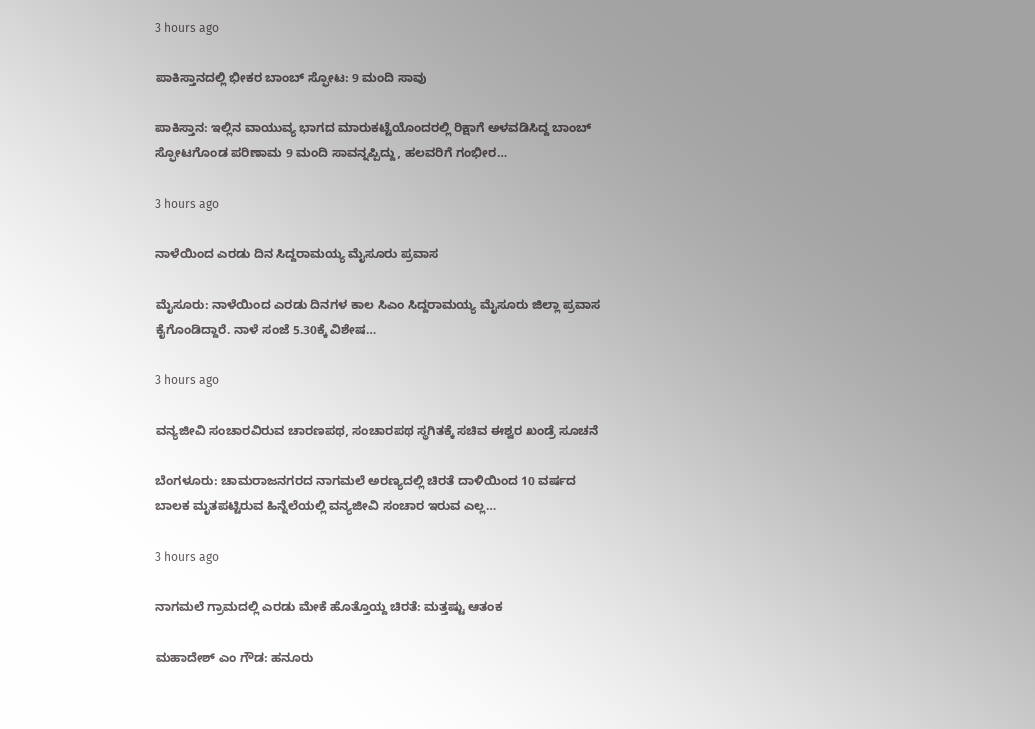3 hours ago

ಪಾಕಿಸ್ತಾನದಲ್ಲಿ ಭೀಕರ ಬಾಂಬ್‌ ಸ್ಫೋಟ: 9 ಮಂದಿ ಸಾವು

ಪಾಕಿಸ್ತಾನ: ಇಲ್ಲಿನ ವಾಯುವ್ಯ ಭಾಗದ ಮಾರುಕಟ್ಟೆಯೊಂದರಲ್ಲಿ ರಿಕ್ಷಾಗೆ ಅಳವಡಿಸಿದ್ದ ಬಾಂಬ್‌ ಸ್ಫೋಟಗೊಂಡ ಪರಿಣಾಮ 9 ಮಂದಿ ಸಾವನ್ನಪ್ಪಿದ್ದು, ಹಲವರಿಗೆ ಗಂಭೀರ…

3 hours ago

ನಾಳೆಯಿಂದ ಎರಡು ದಿನ ಸಿದ್ದರಾಮಯ್ಯ ಮೈಸೂರು ಪ್ರವಾಸ

ಮೈಸೂರು: ನಾಳೆಯಿಂದ ಎರಡು ದಿನಗಳ ಕಾಲ ಸಿಎಂ ಸಿದ್ದರಾಮಯ್ಯ ಮೈಸೂರು ಜಿಲ್ಲಾ ಪ್ರವಾಸ ಕೈಗೊಂಡಿದ್ದಾರೆ. ನಾಳೆ ಸಂಜೆ 5.30ಕ್ಕೆ ವಿಶೇಷ…

3 hours ago

ವನ್ಯಜೀವಿ ಸಂಚಾರವಿರುವ ಚಾರಣಪಥ, ಸಂಚಾರಪಥ ಸ್ಥಗಿತಕ್ಕೆ ಸಚಿವ ಈಶ್ವರ ಖಂಡ್ರೆ ಸೂಚನೆ

ಬೆಂಗಳೂರು: ಚಾಮರಾಜನಗರದ ನಾಗಮಲೆ ಅರಣ್ಯದಲ್ಲಿ ಚಿರತೆ ದಾಳಿಯಿಂದ 10 ವರ್ಷದ ಬಾಲಕ ಮೃತಪಟ್ಟಿರುವ ಹಿನ್ನೆಲೆಯಲ್ಲಿ ವನ್ಯಜೀವಿ ಸಂಚಾರ ಇರುವ ಎಲ್ಲ…

3 hours ago

ನಾಗಮಲೆ ಗ್ರಾಮದಲ್ಲಿ ಎರಡು ಮೇಕೆ ಹೊತ್ತೊಯ್ದ ಚಿರತೆ: ಮತ್ತಷ್ಟು ಆತಂಕ

ಮಹಾದೇಶ್‌ ಎಂ ಗೌಡ: ಹನೂರು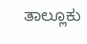ತಾಲ್ಲೂಕು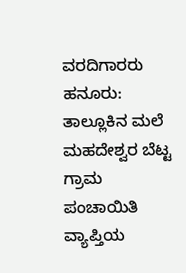ವರದಿಗಾರರು ಹನೂರು: ತಾಲ್ಲೂಕಿನ ಮಲೆ ಮಹದೇಶ್ವರ ಬೆಟ್ಟ ಗ್ರಾಮ ಪಂಚಾಯಿತಿ ವ್ಯಾಪ್ತಿಯ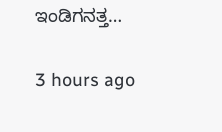ಇಂಡಿಗನತ್ತ…

3 hours ago